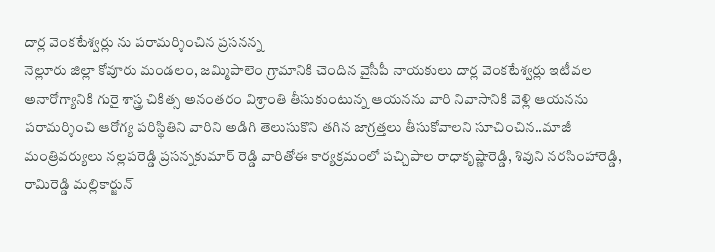దార్ల వెంకటేశ్వర్లు ను పరామర్శించిన ప్రసనన్న
నెల్లూరు జిల్లా కోవూరు మండలం, జమ్మిపాలెం గ్రామానికి చెందిన వైసీపీ నాయకులు దార్ల వెంకటేశ్వర్లు ఇటీవల అనారోగ్యానికి గురై శాస్త్ర చికిత్స అనంతరం విశ్రాంతి తీసుకుంటున్న ఆయనను వారి నివాసానికి వెళ్లి ఆయనను పరామర్శించి ఆరోగ్య పరిస్థితిని వారిని అడిగి తెలుసుకొని తగిన జాగ్రత్తలు తీసుకోవాలని సూచించిన..మాజీ మంత్రివర్యులు నల్లపరెడ్డి ప్రసన్నకుమార్ రెడ్డి వారితోఈ కార్యక్రమంలో పచ్చిపాల రాధాకృష్ణారెడ్డి, శివుని నరసింహారెడ్డి, రామిరెడ్డి మల్లికార్జున్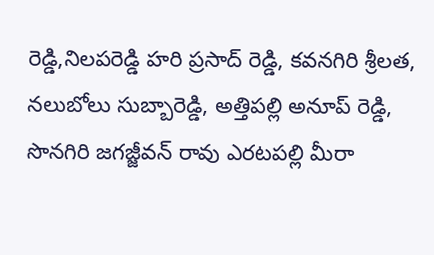రెడ్డి,నిలపరెడ్డి హరి ప్రసాద్ రెడ్డి, కవనగిరి శ్రీలత, నలుబోలు సుబ్బారెడ్డి, అత్తిపల్లి అనూప్ రెడ్డి, సొనగిరి జగజ్జీవన్ రావు ఎరటపల్లి మీరా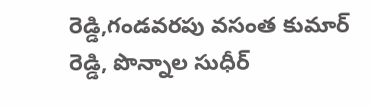రెడ్డి,గండవరపు వసంత కుమార్ రెడ్డి, పొన్నాల సుధీర్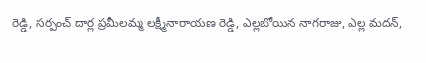రెడ్డి, సర్పంచ్ దార్ల ప్రమీలమ్మ లక్ష్మీనారాయణ రెడ్డి, ఎల్లబోయిన నాగరాజు, ఎల్ల మదన్,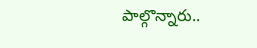పాల్గొన్నారు..